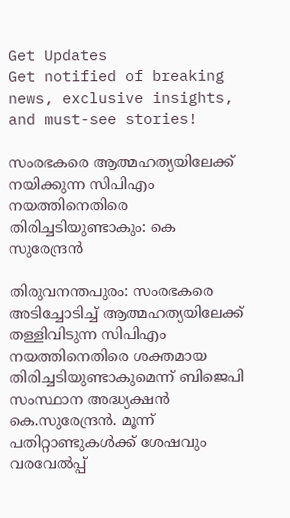Get Updates
Get notified of breaking news, exclusive insights, and must-see stories!

സംരഭകരെ ആത്മഹത്യയിലേക്ക് നയിക്കുന്ന സിപിഎം നയത്തിനെതിരെ തിരിച്ചടിയുണ്ടാകും: കെ സുരേന്ദ്രന്‍

തിരുവനന്തപുരം: സംരഭകരെ അടിച്ചോടിച്ച് ആത്മഹത്യയിലേക്ക് തള്ളിവിടുന്ന സിപിഎം നയത്തിനെതിരെ ശക്തമായ തിരിച്ചടിയുണ്ടാകുമെന്ന് ബിജെപി സംസ്ഥാന അദ്ധ്യക്ഷൻ കെ.സുരേന്ദ്രൻ. മൂന്ന് പതിറ്റാണ്ടുകൾക്ക് ശേഷവും വരവേൽപ്പ്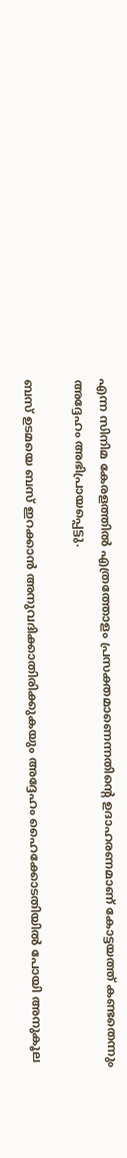എന്ന സിനിമ കേരളത്തിൽ എത്രത്തോളം പ്രസക്തമാണെന്നതിൻ്റെ ഉദാഹരണമാണ് കോട്ടയത്ത് കണ്ടതെന്നും അദ്ദേഹം അഭിപ്രായപ്പെട്ടു.

ബസ് ഉടമയെ ബസ് ഇറക്കാൻ അനുവദിക്കാതിരിക്കുകയും അദ്ദേഹം ഹൈക്കോടതിയിൽ പോയി അനുകൂല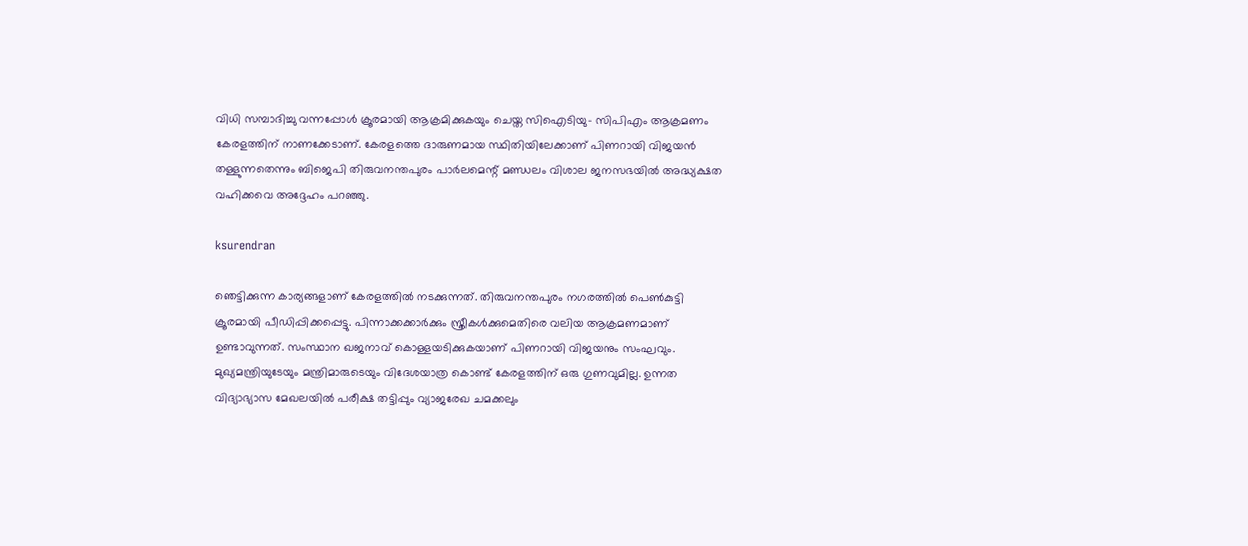വിധി സമ്പാദിച്ചു വന്നപ്പോൾ ക്രൂരമായി ആക്രമിക്കുകയും ചെയ്ത സിഐടിയു- സിപിഎം ആക്രമണം കേരളത്തിന് നാണക്കേടാണ്. കേരളത്തെ ദാരുണമായ സ്ഥിതിയിലേക്കാണ് പിണറായി വിജയൻ തള്ളുന്നതെന്നും ബിജെപി തിരുവനന്തപുരം പാർലമെന്റ് മണ്ഡലം വിശാല ജനസഭയിൽ അദ്ധ്യക്ഷത വഹിക്കവെ അദ്ദേഹം പറഞ്ഞു.

ksurendran

ഞെട്ടിക്കുന്ന കാര്യങ്ങളാണ് കേരളത്തിൽ നടക്കുന്നത്. തിരുവനന്തപുരം നഗരത്തിൽ പെൺകുട്ടി ക്രൂരമായി പീഡിപ്പിക്കപ്പെട്ടു. പിന്നാക്കക്കാർക്കും സ്ത്രീകൾക്കുമെതിരെ വലിയ ആക്രമണമാണ് ഉണ്ടാവുന്നത്. സംസ്ഥാന ഖജനാവ് കൊള്ളയടിക്കുകയാണ് പിണറായി വിജയനും സംഘവും. മുഖ്യമന്ത്രിയുടേയും മന്ത്രിമാരുടെയും വിദേശയാത്ര കൊണ്ട് കേരളത്തിന് ഒരു ഗുണവുമില്ല. ഉന്നത വിദ്യാഭ്യാസ മേഖലയിൽ പരീക്ഷ തട്ടിപ്പും വ്യാജരേഖ ചമക്കലും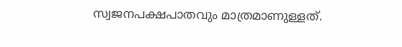സ്വജനപക്ഷപാതവും മാത്രമാണുള്ളത്.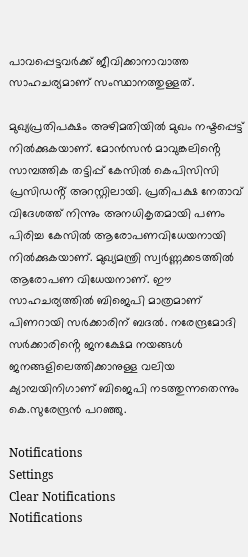പാവപ്പെട്ടവർക്ക് ജീവിക്കാനാവാത്ത സാഹചര്യമാണ് സംസ്ഥാനത്തുള്ളത്.

മുഖ്യപ്രതിപക്ഷം അഴിമതിയിൽ മുഖം നഷ്ടപ്പെട്ട് നിൽക്കുകയാണ്. മോൻസൻ മാവുങ്കലിൻ്റെ സാമ്പത്തിക തട്ടിപ്പ് കേസിൽ കെപിസിസി പ്രസിഡൻ്റ് അറസ്റ്റിലായി. പ്രതിപക്ഷ നേതാവ് വിദേശത്ത് നിന്നും അനധികൃതമായി പണം പിരിച്ച കേസിൽ ആരോപണവിധേയനായി നിൽക്കുകയാണ്. മുഖ്യമന്ത്രി സ്വർണ്ണക്കടത്തിൽ ആരോപണ വിധേയനാണ്. ഈ സാഹചര്യത്തിൽ ബിജെപി മാത്രമാണ് പിണറായി സർക്കാരിന് ബദൽ. നരേന്ദ്രമോദി സർക്കാരിൻ്റെ ജനക്ഷേമ നയങ്ങൾ ജനങ്ങളിലെത്തിക്കാനുള്ള വലിയ ക്യാമ്പയിനിഗാണ് ബിജെപി നടത്തുന്നതെന്നും കെ.സുരേന്ദ്രൻ പറഞ്ഞു.

Notifications
Settings
Clear Notifications
Notifications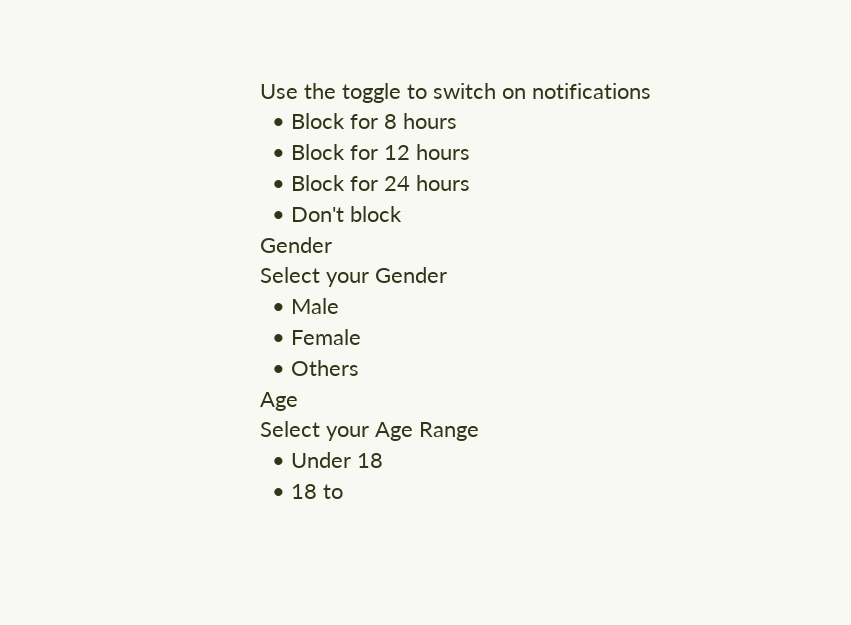Use the toggle to switch on notifications
  • Block for 8 hours
  • Block for 12 hours
  • Block for 24 hours
  • Don't block
Gender
Select your Gender
  • Male
  • Female
  • Others
Age
Select your Age Range
  • Under 18
  • 18 to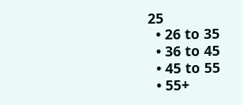25
  • 26 to 35
  • 36 to 45
  • 45 to 55
  • 55+